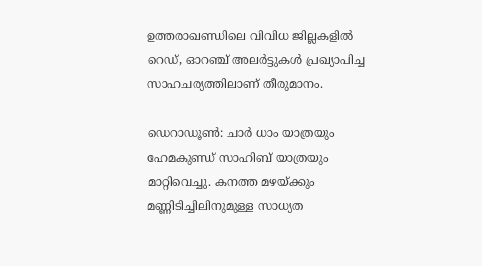ഉത്തരാഖണ്ഡിലെ വിവിധ ജില്ലകളിൽ റെഡ്, ഓറഞ്ച് അലർട്ടുകൾ പ്രഖ്യാപിച്ച  സാഹചര്യത്തിലാണ് തീരുമാനം.

ഡെറാഡൂൺ: ചാർ ധാം യാത്രയും ഹേമകുണ്ഡ് സാഹിബ് യാത്രയും മാറ്റിവെച്ചു. കനത്ത മഴയ്ക്കും മണ്ണിടിച്ചിലിനുമുള്ള സാധ്യത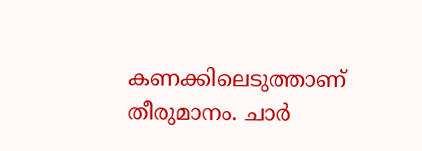കണക്കിലെടുത്താണ് തീരുമാനം. ചാർ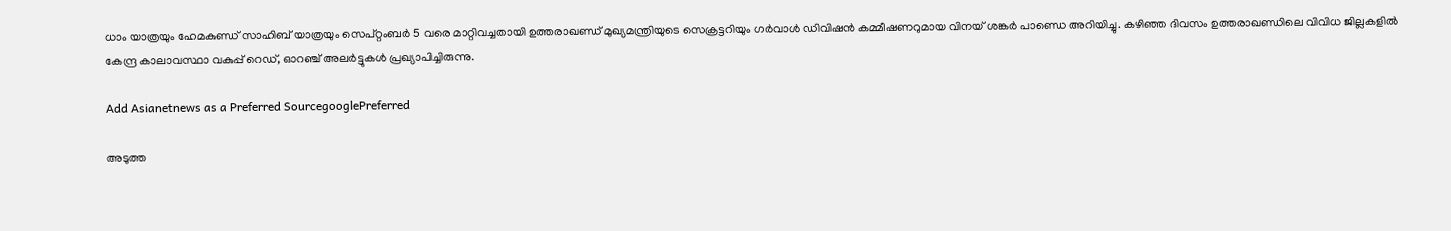ധാം യാത്രയും ഹേമകുണ്ഡ് സാഹിബ് യാത്രയും സെപ്റ്റംബർ 5 വരെ മാറ്റിവച്ചതായി ഉത്തരാഖണ്ഡ് മുഖ്യമന്ത്രിയുടെ സെക്രട്ടറിയും ഗർവാൾ ഡിവിഷൻ കമ്മീഷണറുമായ വിനയ് ശങ്കർ പാണ്ഡെ അറിയിച്ചു. കഴിഞ്ഞ ദിവസം ഉത്തരാഖണ്ഡിലെ വിവിധ ജില്ലകളിൽ കേന്ദ്ര കാലാവസ്ഥാ വകുപ്പ് റെഡ്, ഓറഞ്ച് അലർട്ടുകൾ പ്രഖ്യാപിച്ചിരുന്നു.

Add Asianetnews as a Preferred SourcegooglePreferred

അടുത്ത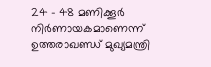24 - 48 മണിക്കൂർ നിർണായകമാണെന്ന് ഉത്തരാഖണ്ഡ് മുഖ്യമന്ത്രി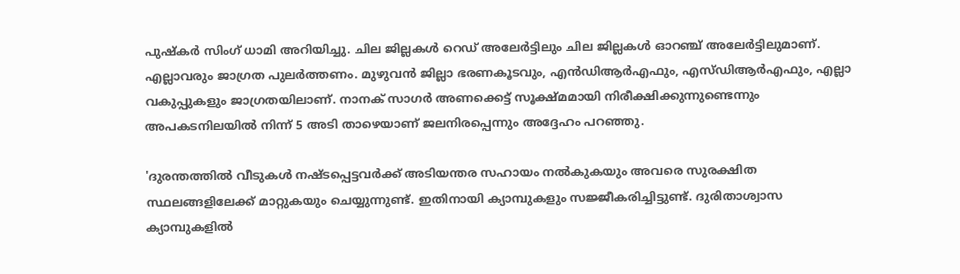പുഷ്കർ സിംഗ് ധാമി അറിയിച്ചു. ചില ജില്ലകൾ റെഡ് അലേർട്ടിലും ചില ജില്ലകൾ ഓറഞ്ച് അലേർട്ടിലുമാണ്. എല്ലാവരും ജാഗ്രത പുലർത്തണം. മുഴുവൻ ജില്ലാ ഭരണകൂടവും, എൻ‌ഡി‌ആർ‌എഫും, എസ്‌ഡി‌ആർ‌എഫും, എല്ലാ വകുപ്പുകളും ജാഗ്രതയിലാണ്. നാനക് സാഗർ അണക്കെട്ട് സൂക്ഷ്മമായി നിരീക്ഷിക്കുന്നുണ്ടെന്നും അപകടനിലയിൽ നിന്ന് 5 അടി താഴെയാണ് ജലനിരപ്പെന്നും അദ്ദേഹം പറഞ്ഞു.

'ദുരന്തത്തിൽ വീടുകൾ നഷ്ടപ്പെട്ടവർക്ക് അടിയന്തര സഹായം നൽകുകയും അവരെ സുരക്ഷിത സ്ഥലങ്ങളിലേക്ക് മാറ്റുകയും ചെയ്യുന്നുണ്ട്. ഇതിനായി ക്യാമ്പുകളും സജ്ജീകരിച്ചിട്ടുണ്ട്. ദുരിതാശ്വാസ ക്യാമ്പുകളിൽ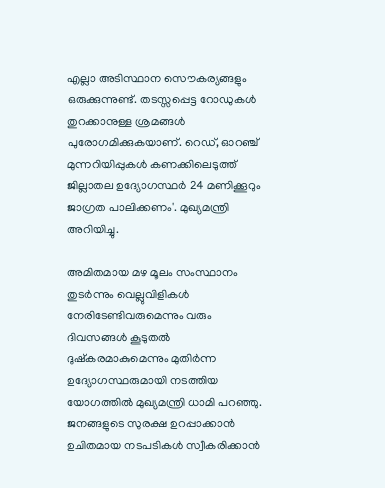എല്ലാ അടിസ്ഥാന സൌകര്യങ്ങളും ഒരുക്കുന്നുണ്ട്. തടസ്സപ്പെട്ട റോഡുകൾ തുറക്കാനുള്ള ശ്രമങ്ങൾ പുരോഗമിക്കുകയാണ്. റെഡ്, ഓറഞ്ച് മുന്നറിയിപ്പുകൾ കണക്കിലെടുത്ത് ജില്ലാതല ഉദ്യോഗസ്ഥർ 24 മണിക്കൂറും ജാഗ്രത പാലിക്കണം'. മുഖ്യമന്ത്രി അറിയിച്ചു.

അമിതമായ മഴ മൂലം സംസ്ഥാനം തുടർന്നും വെല്ലുവിളികൾ നേരിടേണ്ടിവരുമെന്നും വരും ദിവസങ്ങൾ കൂടുതൽ ദുഷ്‌കരമാകുമെന്നും മുതിർന്ന ഉദ്യോഗസ്ഥരുമായി നടത്തിയ യോഗത്തിൽ മുഖ്യമന്ത്രി ധാമി പറഞ്ഞു. ജനങ്ങളുടെ സുരക്ഷ ഉറപ്പാക്കാൻ ഉചിതമായ നടപടികൾ സ്വീകരിക്കാൻ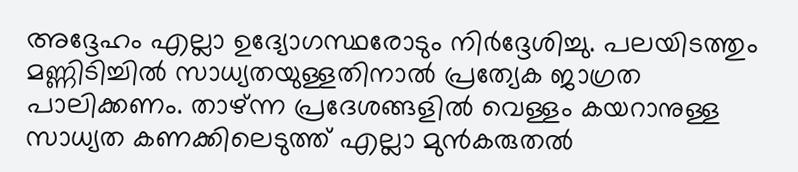അദ്ദേഹം എല്ലാ ഉദ്യോഗസ്ഥരോടും നിർദ്ദേശിച്ചു. പലയിടത്തും മണ്ണിടിച്ചിൽ സാധ്യതയുള്ളതിനാൽ പ്രത്യേക ജാഗ്രത പാലിക്കണം. താഴ്ന്ന പ്രദേശങ്ങളിൽ വെള്ളം കയറാനുള്ള സാധ്യത കണക്കിലെടുത്ത് എല്ലാ മുൻകരുതൽ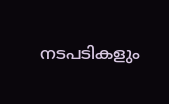നടപടികളും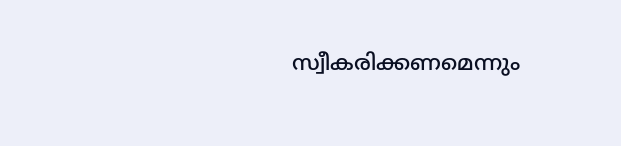സ്വീകരിക്കണമെന്നും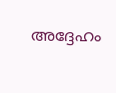അദ്ദേഹം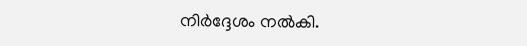നിർദ്ദേശം നൽകി.